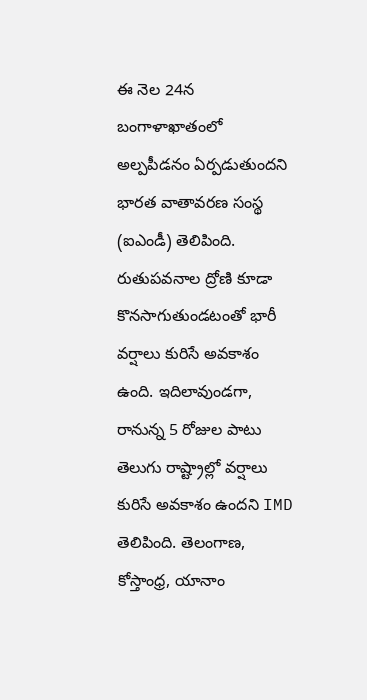ఈ నెల 24న బంగాళాఖాతంలో అల్పపీడనం ఏర్పడుతుందని భారత వాతావరణ సంస్థ (ఐఎండీ) తెలిపింది. రుతుపవనాల ద్రోణి కూడా కొనసాగుతుండటంతో భారీ వర్షాలు కురిసే అవకాశం ఉంది. ఇదిలావుండగా, రానున్న 5 రోజుల పాటు తెలుగు రాష్ట్రాల్లో వర్షాలు కురిసే అవకాశం ఉందని IMD తెలిపింది. తెలంగాణ, కోస్తాంధ్ర, యానాం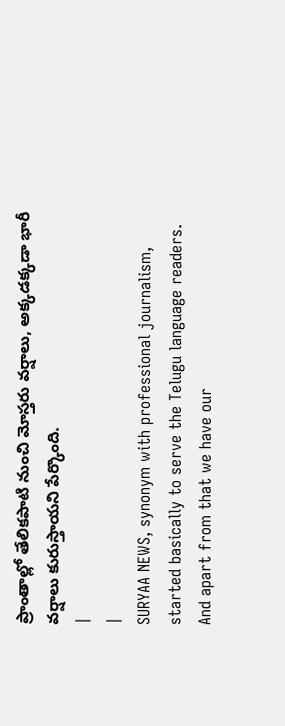ప్రాంతాల్లో తేలికపాటి నుంచి మోస్తరు వర్షాలు, అక్కడక్కడా భారీ వర్షాలు కురుస్తాయని పేర్కొంది.
|
|
SURYAA NEWS, synonym with professional journalism, started basically to serve the Telugu language readers. And apart from that we have our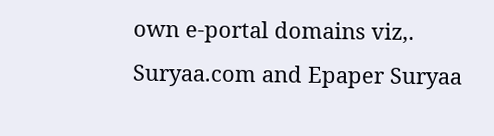own e-portal domains viz,. Suryaa.com and Epaper Suryaa